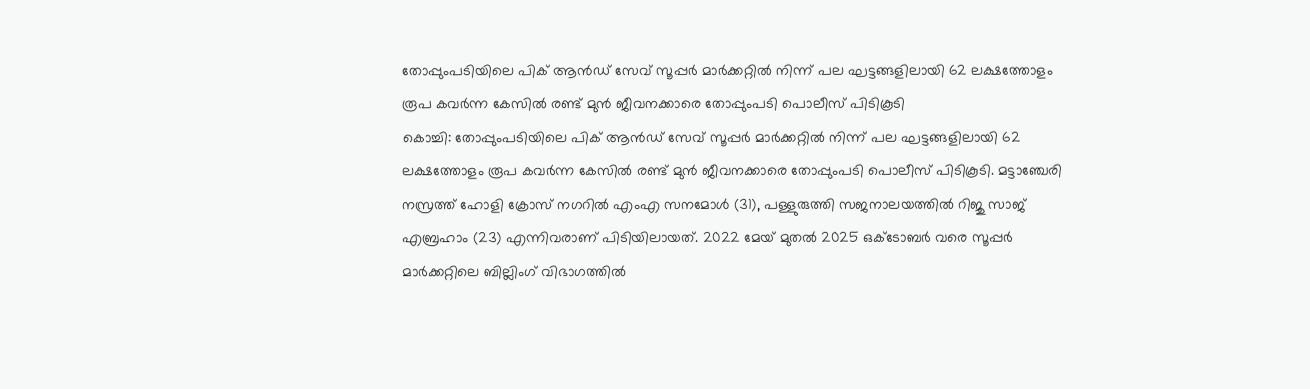തോപ്പുംപടിയിലെ പിക് ആൻഡ് സേവ് സൂപ്പർ മാർക്കറ്റിൽ നിന്ന് പല ഘട്ടങ്ങളിലായി 62 ലക്ഷത്തോളം രൂപ കവർന്ന കേസിൽ രണ്ട് മുൻ ജീവനക്കാരെ തോപ്പുംപടി പൊലീസ് പിടികൂടി
കൊച്ചി: തോപ്പുംപടിയിലെ പിക് ആൻഡ് സേവ് സൂപ്പർ മാർക്കറ്റിൽ നിന്ന് പല ഘട്ടങ്ങളിലായി 62 ലക്ഷത്തോളം രൂപ കവർന്ന കേസിൽ രണ്ട് മുൻ ജീവനക്കാരെ തോപ്പുംപടി പൊലീസ് പിടികൂടി. മട്ടാഞ്ചേരി നസ്രത്ത് ഹോളി ക്രോസ് നഗറിൽ എംഎ സനമോൾ (31), പള്ളുരുത്തി സജനാലയത്തിൽ റിജു സാജ് എബ്രഹാം (23) എന്നിവരാണ് പിടിയിലായത്. 2022 മേയ് മുതൽ 2025 ഒക്ടോബർ വരെ സൂപ്പർ മാർക്കറ്റിലെ ബില്ലിംഗ് വിഭാഗത്തിൽ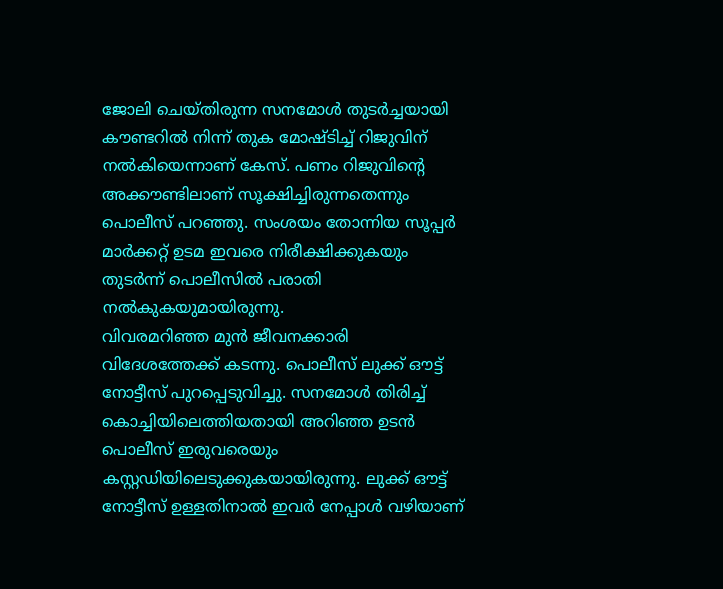ജോലി ചെയ്തിരുന്ന സനമോൾ തുടർച്ചയായി കൗണ്ടറിൽ നിന്ന് തുക മോഷ്ടിച്ച് റിജുവിന് നൽകിയെന്നാണ് കേസ്. പണം റിജുവിന്റെ അക്കൗണ്ടിലാണ് സൂക്ഷിച്ചിരുന്നതെന്നും പൊലീസ് പറഞ്ഞു. സംശയം തോന്നിയ സൂപ്പർ മാർക്കറ്റ് ഉടമ ഇവരെ നിരീക്ഷിക്കുകയും തുടർന്ന് പൊലീസിൽ പരാതി നൽകുകയുമായിരുന്നു.
വിവരമറിഞ്ഞ മുൻ ജീവനക്കാരി വിദേശത്തേക്ക് കടന്നു. പൊലീസ് ലുക്ക് ഔട്ട് നോട്ടീസ് പുറപ്പെടുവിച്ചു. സനമോൾ തിരിച്ച് കൊച്ചിയിലെത്തിയതായി അറിഞ്ഞ ഉടൻ പൊലീസ് ഇരുവരെയും കസ്റ്റഡിയിലെടുക്കുകയായിരുന്നു. ലുക്ക് ഔട്ട് നോട്ടീസ് ഉള്ളതിനാൽ ഇവർ നേപ്പാൾ വഴിയാണ്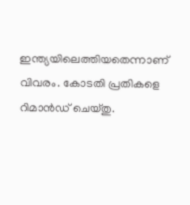ഇന്ത്യയിലെത്തിയതെന്നാണ് വിവരം. കോടതി പ്രതികളെ റിമാൻഡ് ചെയ്തു.